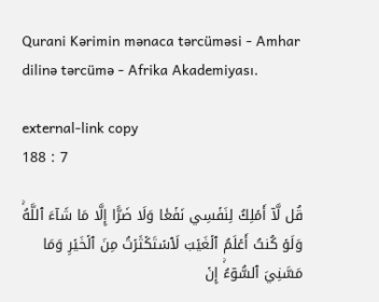Qurani Kərimin mənaca tərcüməsi - Amhar dilinə tərcümə - Afrika Akademiyası.

external-link copy
188 : 7

قُل لَّآ أَمۡلِكُ لِنَفۡسِي نَفۡعٗا وَلَا ضَرًّا إِلَّا مَا شَآءَ ٱللَّهُۚ وَلَوۡ كُنتُ أَعۡلَمُ ٱلۡغَيۡبَ لَٱسۡتَكۡثَرۡتُ مِنَ ٱلۡخَيۡرِ وَمَا مَسَّنِيَ ٱلسُّوٓءُۚ إِنۡ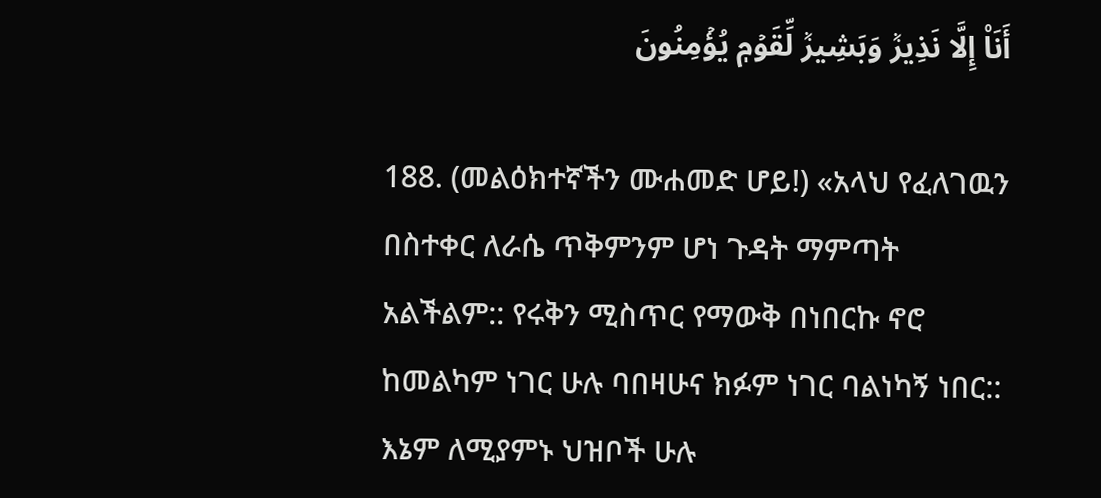أَنَا۠ إِلَّا نَذِيرٞ وَبَشِيرٞ لِّقَوۡمٖ يُؤۡمِنُونَ

188. (መልዕክተኛችን ሙሐመድ ሆይ!) «አላህ የፈለገዉን በስተቀር ለራሴ ጥቅምንም ሆነ ጉዳት ማምጣት አልችልም:: የሩቅን ሚስጥር የማውቅ በነበርኩ ኖሮ ከመልካም ነገር ሁሉ ባበዛሁና ክፉም ነገር ባልነካኝ ነበር:: እኔም ለሚያምኑ ህዝቦች ሁሉ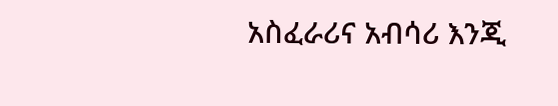አስፈራሪና አብሳሪ እንጂ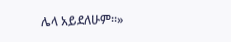ሌላ አይደለሁም።»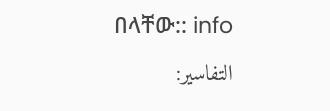በላቸው:: info
التفاسير: